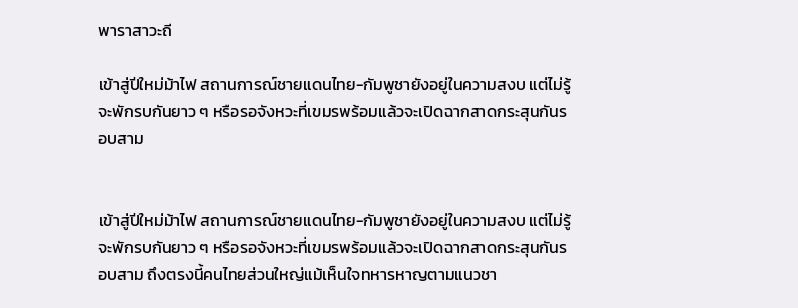พาราสาวะถี

เข้าสู่ปีใหม่ม้าไฟ สถานการณ์ชายแดนไทย-กัมพูชายังอยู่ในความสงบ แต่ไม่รู้จะพักรบกันยาว ๆ หรือรอจังหวะที่เขมรพร้อมแล้วจะเปิดฉากสาดกระสุนกันรอบสาม


เข้าสู่ปีใหม่ม้าไฟ สถานการณ์ชายแดนไทย-กัมพูชายังอยู่ในความสงบ แต่ไม่รู้จะพักรบกันยาว ๆ หรือรอจังหวะที่เขมรพร้อมแล้วจะเปิดฉากสาดกระสุนกันรอบสาม ถึงตรงนี้คนไทยส่วนใหญ่แม้เห็นใจทหารหาญตามแนวชา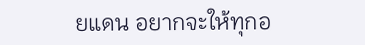ยแดน อยากจะให้ทุกอ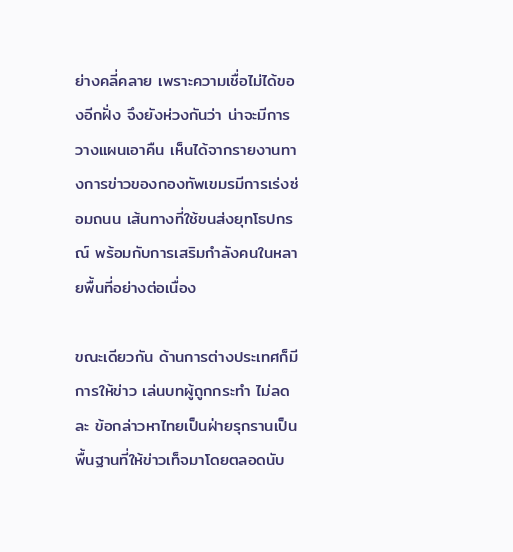ย่างคลี่คลาย เพราะความเชื่อไม่ได้ของอีกฝั่ง จึงยังห่วงกันว่า น่าจะมีการวางแผนเอาคืน เห็นได้จากรายงานทางการข่าวของกองทัพเขมรมีการเร่งซ่อมถนน เส้นทางที่ใช้ขนส่งยุทโธปกรณ์ พร้อมกับการเสริมกำลังคนในหลายพื้นที่อย่างต่อเนื่อง

ขณะเดียวกัน ด้านการต่างประเทศก็มีการให้ข่าว เล่นบทผู้ถูกกระทำ ไม่ลดละ ข้อกล่าวหาไทยเป็นฝ่ายรุกรานเป็นพื้นฐานที่ให้ข่าวเท็จมาโดยตลอดนับ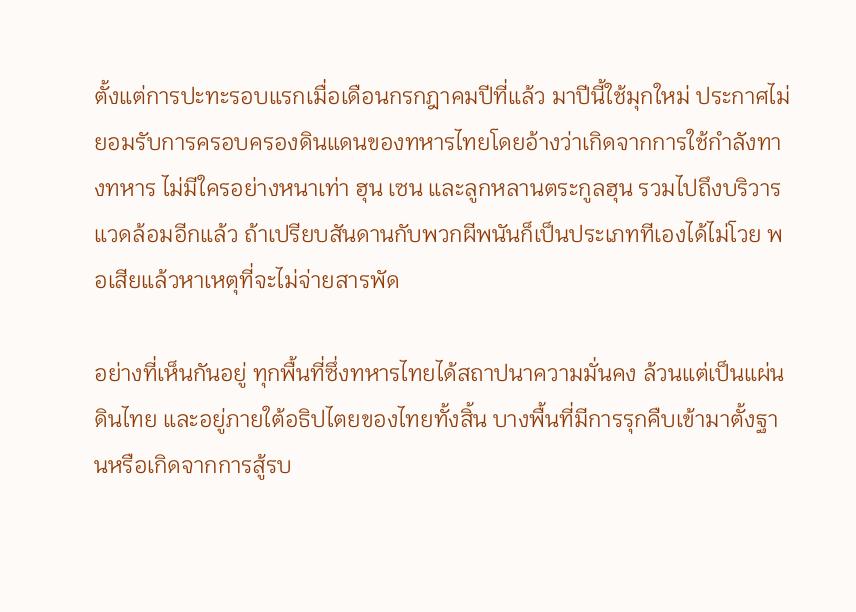ตั้งแต่การปะทะรอบแรกเมื่อเดือนกรกฎาคมปีที่แล้ว มาปีนี้ใช้มุกใหม่ ประกาศไม่ยอมรับการครอบครองดินแดนของทหารไทยโดยอ้างว่าเกิดจากการใช้กำลังทางทหาร ไม่มีใครอย่างหนาเท่า ฮุน เซน และลูกหลานตระกูลฮุน รวมไปถึงบริวารแวดล้อมอีกแล้ว ถ้าเปรียบสันดานกับพวกผีพนันก็เป็นประเภททีเองได้ไม่โวย พอเสียแล้วหาเหตุที่จะไม่จ่ายสารพัด

อย่างที่เห็นกันอยู่ ทุกพื้นที่ซึ่งทหารไทยได้สถาปนาความมั่นคง ล้วนแต่เป็นแผ่นดินไทย และอยู่ภายใต้อธิปไตยของไทยทั้งสิ้น บางพื้นที่มีการรุกคืบเข้ามาตั้งฐานหรือเกิดจากการสู้รบ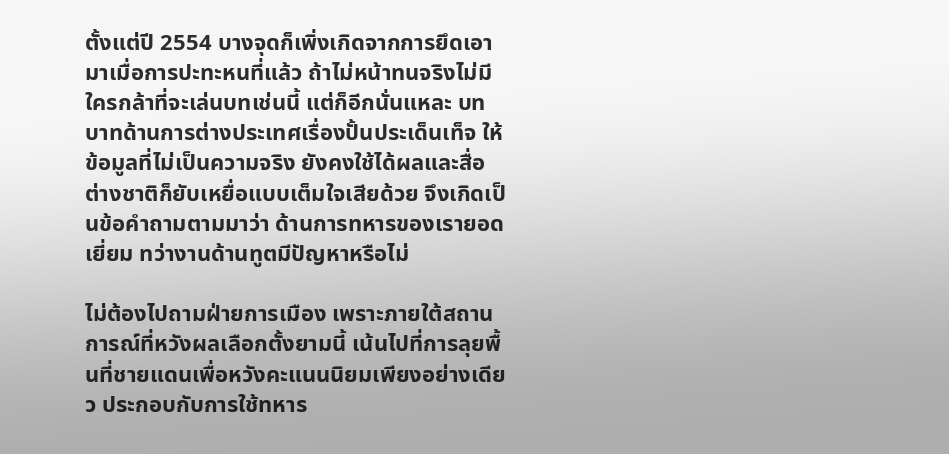ตั้งแต่ปี 2554 บางจุดก็เพิ่งเกิดจากการยึดเอามาเมื่อการปะทะหนที่แล้ว ถ้าไม่หน้าทนจริงไม่มีใครกล้าที่จะเล่นบทเช่นนี้ แต่ก็อีกนั่นแหละ บทบาทด้านการต่างประเทศเรื่องปั้นประเด็นเท็จ ให้ข้อมูลที่ไม่เป็นความจริง ยังคงใช้ได้ผลและสื่อต่างชาติก็ยับเหยื่อแบบเต็มใจเสียด้วย จึงเกิดเป็นข้อคำถามตามมาว่า ด้านการทหารของเรายอดเยี่ยม ทว่างานด้านทูตมีปัญหาหรือไม่

ไม่ต้องไปถามฝ่ายการเมือง เพราะภายใต้สถานการณ์ที่หวังผลเลือกตั้งยามนี้ เน้นไปที่การลุยพื้นที่ชายแดนเพื่อหวังคะแนนนิยมเพียงอย่างเดียว ประกอบกับการใช้ทหาร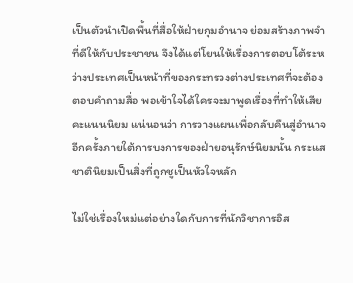เป็นตัวนำเปิดพื้นที่สื่อให้ฝ่ายกุมอำนาจ ย่อมสร้างภาพจำที่ดีให้กับประชาชน จึงได้แต่โยนให้เรื่องการตอบโต้ระหว่างประเทศเป็นหน้าที่ของกระทรวงต่างประเทศที่จะต้องตอบคำถามสื่อ พอเข้าใจได้ใครจะมาพูดเรื่องที่ทำให้เสียคะแนนนิยม แน่นอนว่า การวางแผนเพื่อกลับคืนสู่อำนาจอีกครั้งภายใต้การบงการของฝ่ายอนุรักษ์นิยมนั้น กระแสชาตินิยมเป็นสิ่งที่ถูกชูเป็นหัวใจหลัก

ไม่ใช่เรื่องใหม่แต่อย่างใดกับการที่นักวิชาการอิส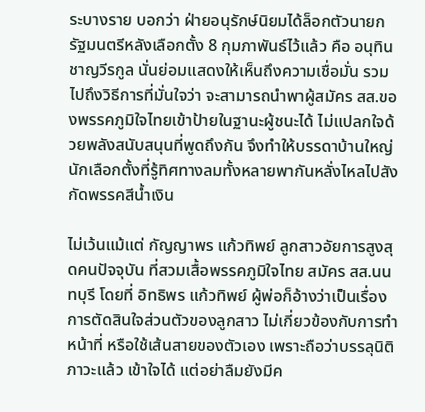ระบางราย บอกว่า ฝ่ายอนุรักษ์นิยมได้ล็อกตัวนายกรัฐมนตรีหลังเลือกตั้ง 8 กุมภาพันธ์ไว้แล้ว คือ อนุทิน ชาญวีรกูล นั่นย่อมแสดงให้เห็นถึงความเชื่อมั่น รวมไปถึงวิธีการที่มั่นใจว่า จะสามารถนำพาผู้สมัคร สส.ของพรรคภูมิใจไทยเข้าป้ายในฐานะผู้ชนะได้ ไม่แปลกใจด้วยพลังสนับสนุนที่พูดถึงกัน จึงทำให้บรรดาบ้านใหญ่ นักเลือกตั้งที่รู้ทิศทางลมทั้งหลายพากันหลั่งไหลไปสังกัดพรรคสีน้ำเงิน

ไม่เว้นแม้แต่ กัญญาพร แก้วทิพย์ ลูกสาวอัยการสูงสุดคนปัจจุบัน ที่สวมเสื้อพรรคภูมิใจไทย สมัคร สส.นนทบุรี โดยที่ อิทธิพร แก้วทิพย์ ผู้พ่อก็อ้างว่าเป็นเรื่องการตัดสินใจส่วนตัวของลูกสาว ไม่เกี่ยวข้องกับการทำหน้าที่ หรือใช้เส้นสายของตัวเอง เพราะถือว่าบรรลุนิติภาวะแล้ว เข้าใจได้ แต่อย่าลืมยังมีค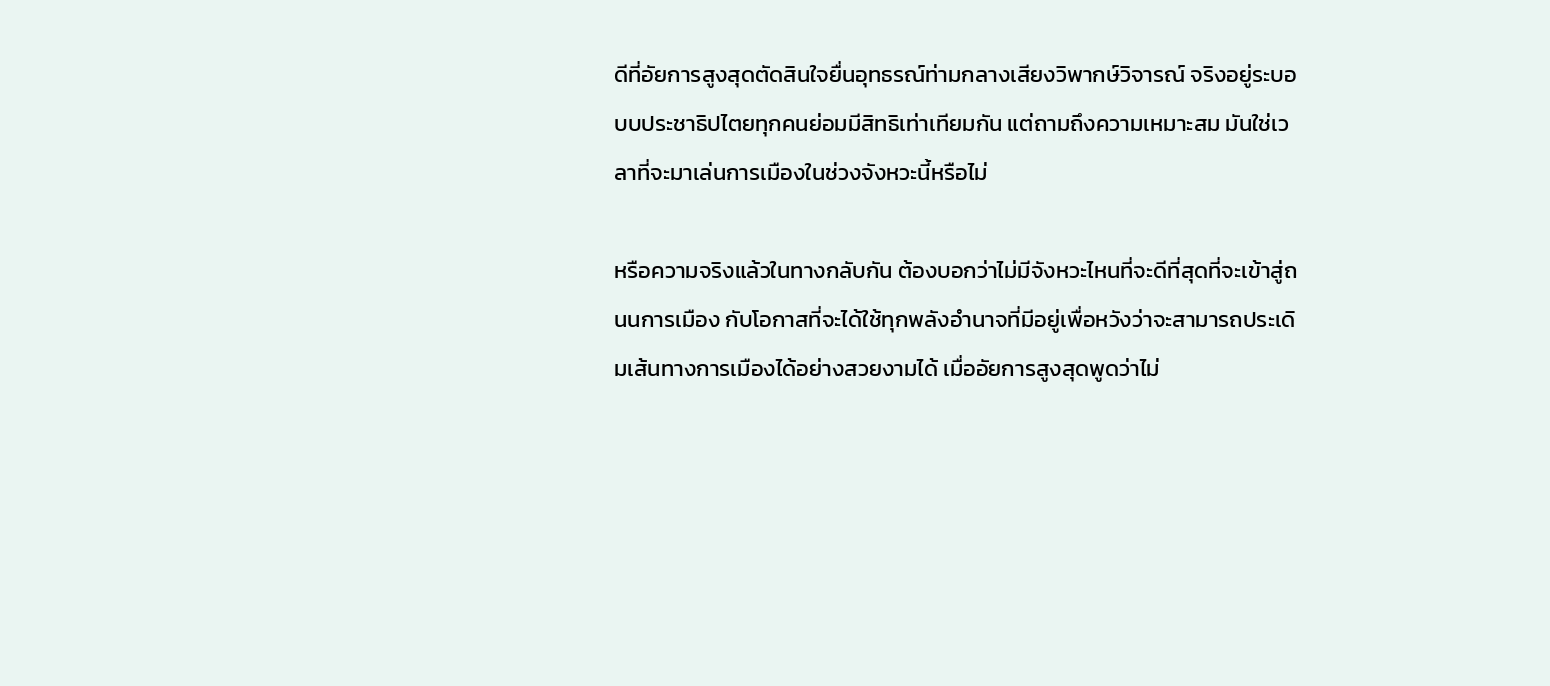ดีที่อัยการสูงสุดตัดสินใจยื่นอุทธรณ์ท่ามกลางเสียงวิพากษ์วิจารณ์ จริงอยู่ระบอบบประชาธิปไตยทุกคนย่อมมีสิทธิเท่าเทียมกัน แต่ถามถึงความเหมาะสม มันใช่เวลาที่จะมาเล่นการเมืองในช่วงจังหวะนี้หรือไม่

หรือความจริงแล้วในทางกลับกัน ต้องบอกว่าไม่มีจังหวะไหนที่จะดีที่สุดที่จะเข้าสู่ถนนการเมือง กับโอกาสที่จะได้ใช้ทุกพลังอำนาจที่มีอยู่เพื่อหวังว่าจะสามารถประเดิมเส้นทางการเมืองได้อย่างสวยงามได้ เมื่ออัยการสูงสุดพูดว่าไม่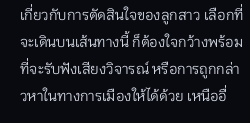เกี่ยวกับการตัดสินใจของลูกสาว เลือกที่จะเดินบนเส้นทางนี้ ก็ต้องใจกว้างพร้อมที่จะรับฟังเสียงวิจารณ์ หรือการถูกกล่าวหาในทางการเมืองให้ได้ด้วย เหนืออื่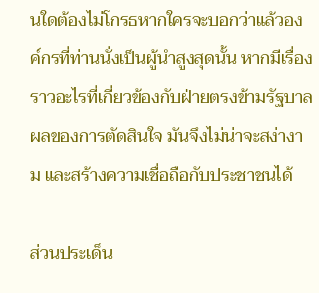นใดต้องไม่โกรธหากใครจะบอกว่าแล้วองค์กรที่ท่านนั่งเป็นผู้นำสูงสุดนั้น หากมีเรื่องราวอะไรที่เกี่ยวข้องกับฝ่ายตรงข้ามรัฐบาล ผลของการตัดสินใจ มันจึงไม่น่าจะสง่างาม และสร้างความเชื่อถือกับประชาชนได้

ส่วนประเด็น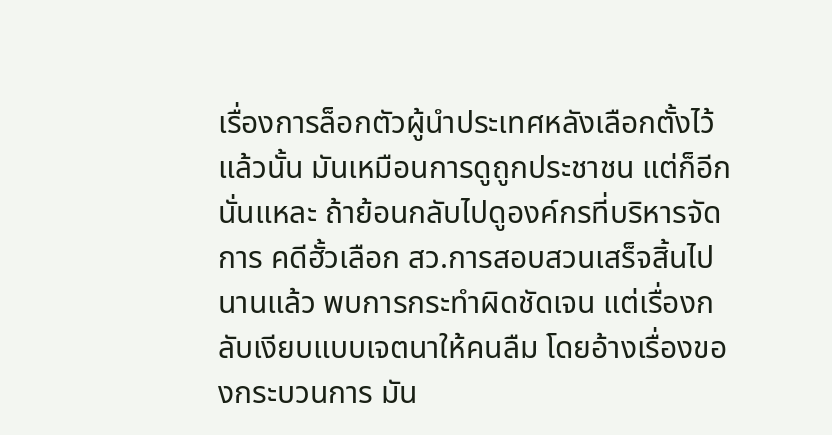เรื่องการล็อกตัวผู้นำประเทศหลังเลือกตั้งไว้แล้วนั้น มันเหมือนการดูถูกประชาชน แต่ก็อีกนั่นแหละ ถ้าย้อนกลับไปดูองค์กรที่บริหารจัดการ คดีฮั้วเลือก สว.การสอบสวนเสร็จสิ้นไปนานแล้ว พบการกระทำผิดชัดเจน แต่เรื่องกลับเงียบแบบเจตนาให้คนลืม โดยอ้างเรื่องของกระบวนการ มัน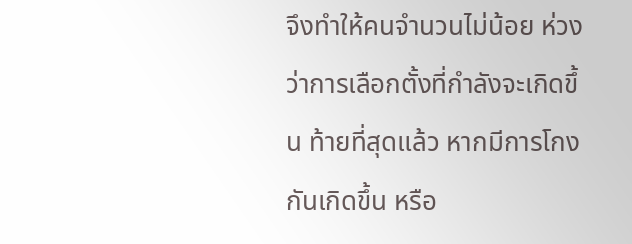จึงทำให้คนจำนวนไม่น้อย ห่วงว่าการเลือกตั้งที่กำลังจะเกิดขึ้น ท้ายที่สุดแล้ว หากมีการโกงกันเกิดขึ้น หรือ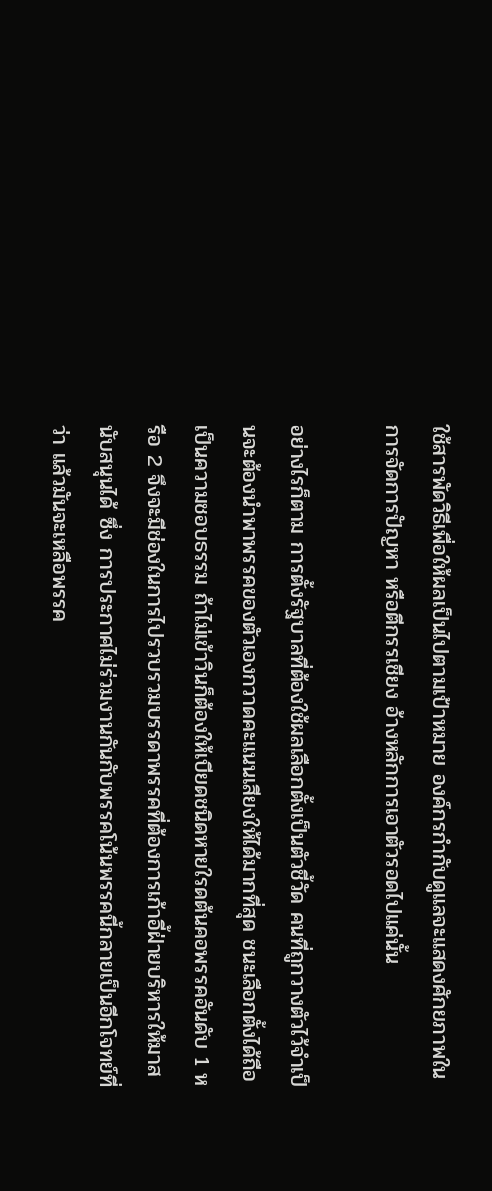ใช้สารพัดวิธีเพื่อให้ผลเป็นไปตามเป้าหมาย องค์กรกำกับดูแลจะแสดงศักยภาพในการจัดการปัญหา หรือตีกรรเชียง อ้างหลักการเอาตัวรอดไปแค่นั้น

อย่างไรก็ตาม การตั้งรัฐบาลที่ต้องใช้ผลเลือกตั้งเป็นตัวชี้วัด คนที่ถูกวางตัวไว้จำเป็นจะต้องนำพาพรรคของตัวเองกวาดคะแนนเสียงให้ได้มากที่สุด ชนะเลือกตั้งได้ถือเป็นความชอบธรรม ถ้าไม่เข้าวินก็ต้องให้เบียดชนิดหายใรดต้นคอพรรคอันดับ 1 หรือ 2 จึงจะมีช่องในการไปรวบรวมบรรดาพรรคที่ต้องการเก้าอี้ฝ่ายบริหารให้มาสนับสนุนได้ ซึ่ง การประกาศไม่ร่วมงานกันกับพรรคโน้นพรรคนี้กลายเป็นอีกโจทย์ที่ว่า แล้วมันจะเหลือพรรค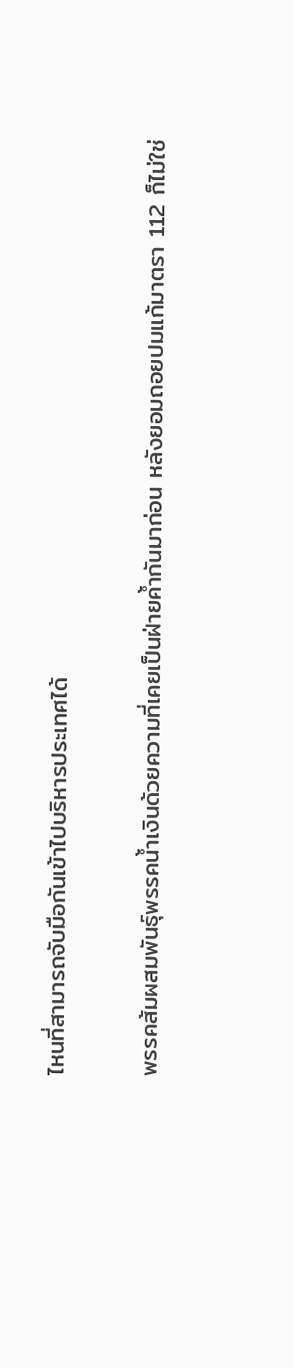ไหนที่สามารถจับมือกันเข้าไปบริหารประเทศได้

พรรคส้มผสมพันธุ์พรรคน้ำเงินด้วยความที่เคยเป็นฝ่ายค้ำกันมาก่อน หลังยอมถอยปมแก้มาตรา 112 ก็ไม่ใช่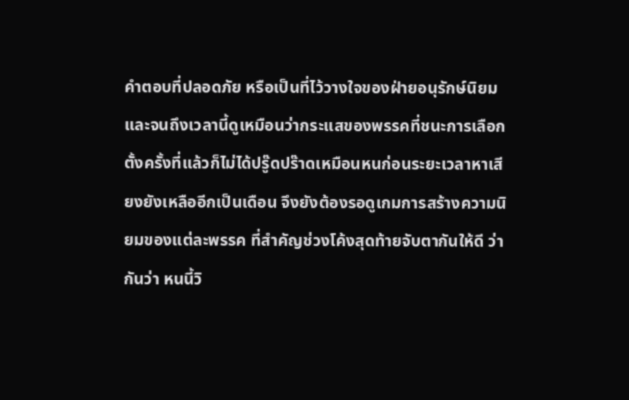คำตอบที่ปลอดภัย หรือเป็นที่ไว้วางใจของฝ่ายอนุรักษ์นิยม และจนถึงเวลานี้ดูเหมือนว่ากระแสของพรรคที่ชนะการเลือกตั้งครั้งที่แล้วก็ไม่ได้ปรู๊ดปร๊าดเหมือนหนก่อนระยะเวลาหาเสียงยังเหลืออีกเป็นเดือน จึงยังต้องรอดูเกมการสร้างความนิยมของแต่ละพรรค ที่สำคัญช่วงโค้งสุดท้ายจับตากันให้ดี ว่ากันว่า หนนี้วิ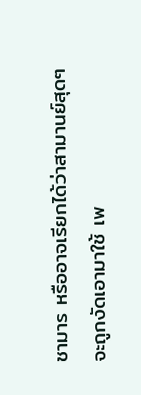ชามาร หรืออาจเรียกได้ว่าสามานย์สุดๆ จะถูกงัดเอามาใช้ เพ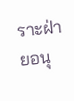ราะฝ่ายอนุ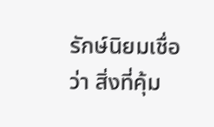รักษ์นิยมเชื่อว่า สิ่งที่คุ้ม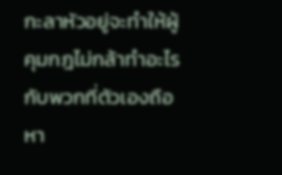กะลาหัวอยู่จะทำให้ผู้คุมกฎไม่กล้าทำอะไรกับพวกที่ตัวเองถือหา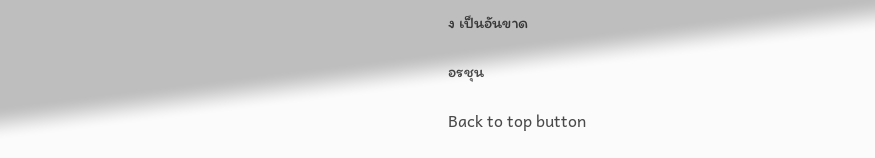ง เป็นอันขาด

อรชุน

Back to top button